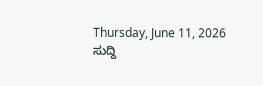Thursday, June 11, 2026
ಸುದ್ದಿ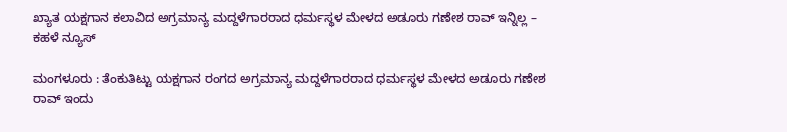ಖ್ಯಾತ ಯಕ್ಷಗಾನ ಕಲಾವಿದ ಅಗ್ರಮಾನ್ಯ ಮದ್ದಳೆಗಾರರಾದ ಧರ್ಮಸ್ಥಳ ಮೇಳದ ಅಡೂರು ಗಣೇಶ ರಾವ್ ಇನ್ನಿಲ್ಲ – ಕಹಳೆ ನ್ಯೂಸ್

ಮಂಗಳೂರು : ತೆಂಕುತಿಟ್ಟು ಯಕ್ಷಗಾನ ರಂಗದ ಅಗ್ರಮಾನ್ಯ ಮದ್ದಳೆಗಾರರಾದ ಧರ್ಮಸ್ಥಳ ಮೇಳದ ಅಡೂರು ಗಣೇಶ ರಾವ್ ಇಂದು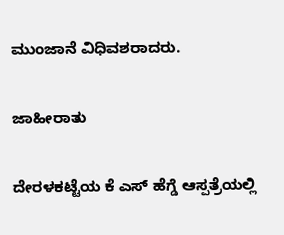ಮುಂಜಾನೆ ವಿಧಿವಶರಾದರು.

ಜಾಹೀರಾತು

ದೇರಳಕಟ್ಟೆಯ ಕೆ ಎಸ್ ಹೆಗ್ಡೆ ಆಸ್ಪತ್ರೆಯಲ್ಲಿ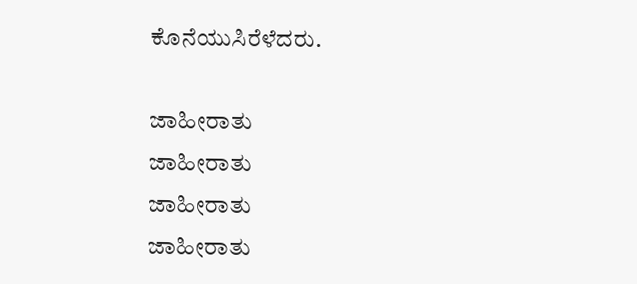ಕೊನೆಯುಸಿರೆಳೆದರು.

ಜಾಹೀರಾತು
ಜಾಹೀರಾತು
ಜಾಹೀರಾತು
ಜಾಹೀರಾತು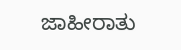ಜಾಹೀರಾತು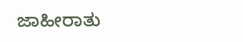ಜಾಹೀರಾತು